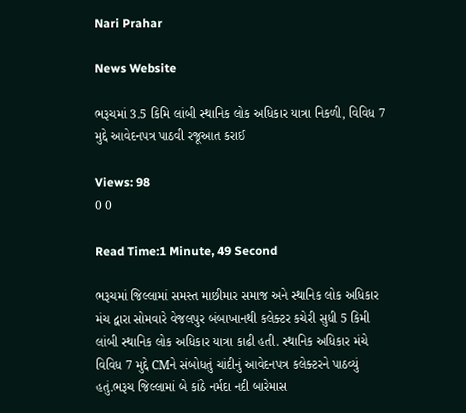Nari Prahar

News Website

ભરૂચમાં 3.5 કિમિ લાંબી સ્થાનિક લોક અધિકાર યાત્રા નિકળી, વિવિધ 7 મુદ્દે આવેદનપત્ર પાઠવી રજૂઆત કરાઈ

Views: 98
0 0

Read Time:1 Minute, 49 Second

ભરૂચમાં જિલ્લામાં સમસ્ત માછીમાર સમાજ અને સ્થાનિક લોક અધિકાર મંચ દ્વારા સોમવારે વેજલપુર બંબાખાનથી કલેક્ટર કચેરી સુધી 5 કિમી લાંબી સ્થાનિક લોક અધિકાર યાત્રા કાઢી હતી. સ્થાનિક અધિકાર મંચે વિવિધ 7 મુદ્દે CMને સંબોધતું ચાંદીનું આવેદનપત્ર કલેક્ટરને પાઠવ્યું હતું.ભરૂચ જિલ્લામાં બે કાંઠે નર્મદા નદી બારેમાસ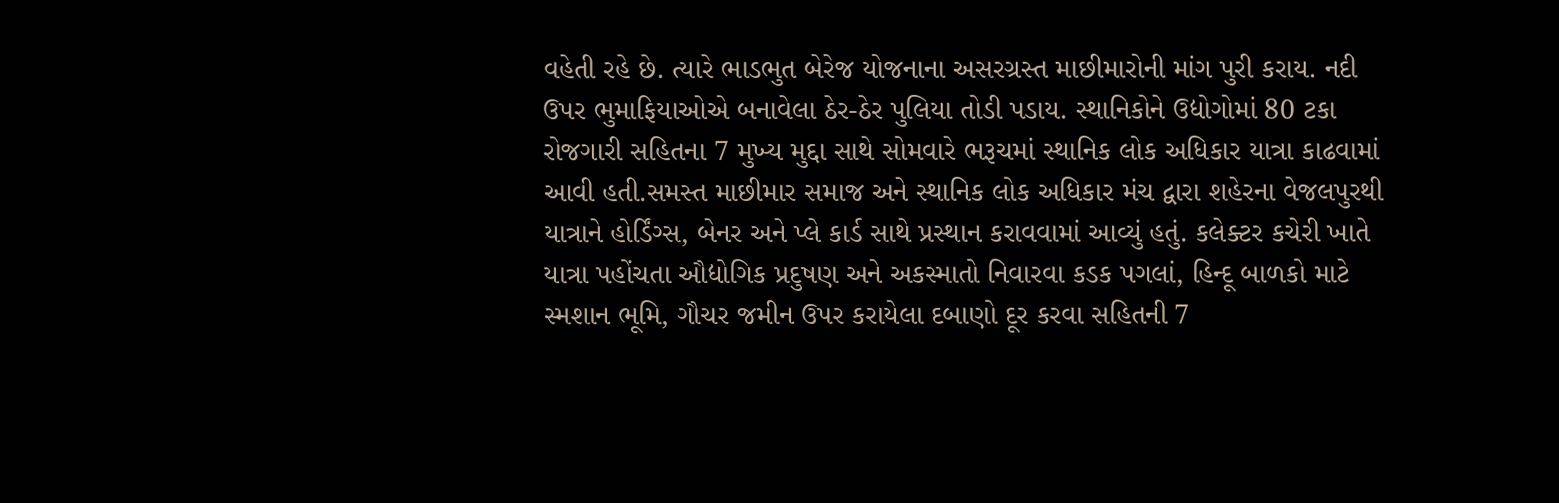વહેતી રહે છે. ત્યારે ભાડભુત બેરેજ યોજનાના અસરગ્રસ્ત માછીમારોની માંગ પુરી કરાય. નદી ઉપર ભુમાફિયાઓએ બનાવેલા ઠેર-ઠેર પુલિયા તોડી પડાય. સ્થાનિકોને ઉદ્યોગોમાં 80 ટકા રોજગારી સહિતના 7 મુખ્ય મુદ્દા સાથે સોમવારે ભરૂચમાં સ્થાનિક લોક અધિકાર યાત્રા કાઢવામાં આવી હતી.સમસ્ત માછીમાર સમાજ અને સ્થાનિક લોક અધિકાર મંચ દ્વારા શહેરના વેજલપુરથી યાત્રાને હોર્ડિંગ્સ, બેનર અને પ્લે કાર્ડ સાથે પ્રસ્થાન કરાવવામાં આવ્યું હતું. કલેક્ટર કચેરી ખાતે યાત્રા પહોંચતા ઔદ્યોગિક પ્રદુષણ અને અકસ્માતો નિવારવા કડક પગલાં, હિન્દૂ બાળકો માટે સ્મશાન ભૂમિ, ગૌચર જમીન ઉપર કરાયેલા દબાણો દૂર કરવા સહિતની 7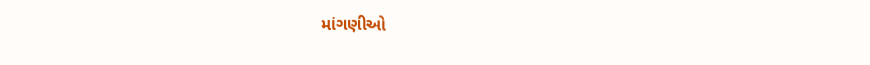માંગણીઓ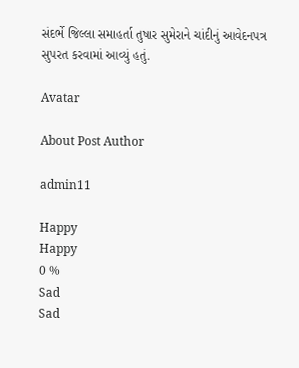સંદર્ભે જિલ્લા સમાહર્તા તુષાર સુમેરાને ચાંદીનું આવેદનપત્ર સુપરત કરવામાં આવ્યું હતું.

Avatar

About Post Author

admin11

Happy
Happy
0 %
Sad
Sad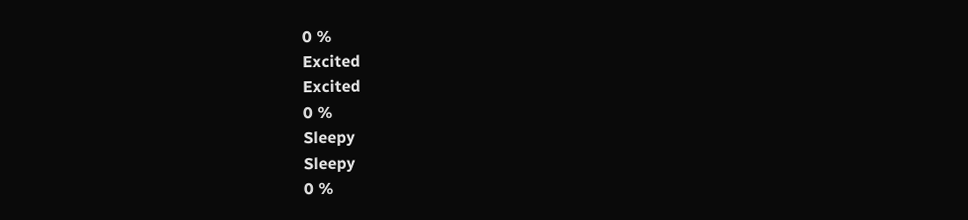0 %
Excited
Excited
0 %
Sleepy
Sleepy
0 %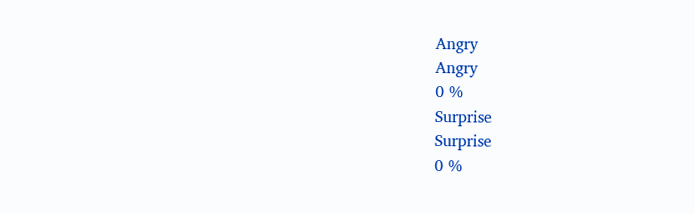Angry
Angry
0 %
Surprise
Surprise
0 %